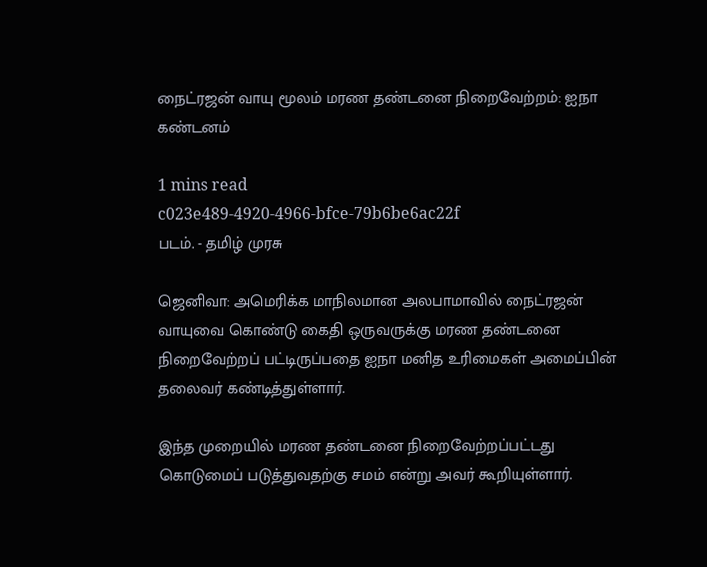நைட்ரஜன் வாயு மூலம் மரண தண்டனை நிறைவேற்றம்: ஐநா கண்டனம்

1 mins read
c023e489-4920-4966-bfce-79b6be6ac22f
படம். - தமிழ் முரசு

ஜெனிவா: அமெரிக்க மாநிலமான அலபாமாவில் நைட்ரஜன் வாயுவை கொண்டு கைதி ஒருவருக்கு மரண தண்டனை நிறைவேற்றப் பட்டிருப்பதை ஐநா மனித உரிமைகள் அமைப்பின் தலைவர் கண்டித்துள்ளார்.

இந்த முறையில் மரண தண்டனை நிறைவேற்றப்பட்டது கொடுமைப் படுத்துவதற்கு சமம் என்று அவர் கூறியுள்ளார்.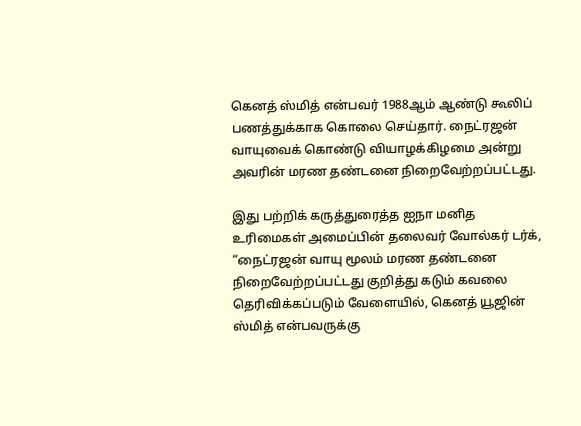கெனத் ஸ்மித் என்பவர் 1988ஆம் ஆண்டு கூலிப் பணத்துக்காக கொலை செய்தார். நைட்ரஜன் வாயுவைக் கொண்டு வியாழக்கிழமை அன்று அவரின் மரண தண்டனை நிறைவேற்றப்பட்டது.

இது பற்றிக் கருத்துரைத்த ஐநா மனித உரிமைகள் அமைப்பின் தலைவர் வோல்கர் டர்க், “நைட்ரஜன் வாயு மூலம் மரண தண்டனை நிறைவேற்றப்பட்டது குறித்து கடும் கவலை தெரிவிக்கப்படும் வேளையில், கெனத் யூஜின் ஸ்மித் என்பவருக்கு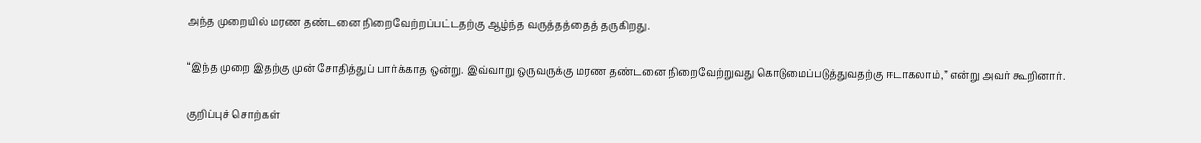அந்த முறையில் மரண தண்டனை நிறைவேற்றப்பட்டதற்கு ஆழ்ந்த வருத்தத்தைத் தருகிறது.

“இந்த முறை இதற்கு முன் சோதித்துப் பார்க்காத ஒன்று. இவ்வாறு ஒருவருக்கு மரண தண்டனை நிறைவேற்றுவது கொடுமைப்படுத்துவதற்கு ஈடாகலாம்,” என்று அவர் கூறினார்.

குறிப்புச் சொற்கள்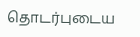தொடர்புடைய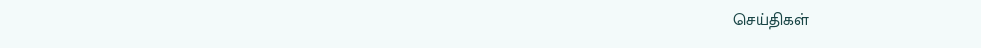செய்திகள்